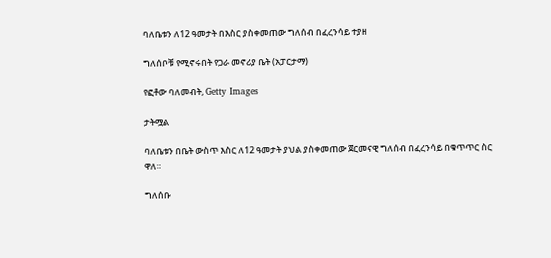ባለቤቱን ለ12 ዓመታት በእስር ያስቀመጠው ግለሰብ በፈረንሳይ ተያዘ

ግለሰቦቹ የሚኖሩበት የጋራ መኖሪያ ቤት (አፓርታማ)

የፎቶው ባለመብት, Getty Images

ታትሟል

ባለቤቱን በቤት ውስጥ እስር ለ12 ዓመታት ያህል ያስቀመጠው ጀርመናዊ ግለሰብ በፈረንሳይ በቁጥጥር ስር ዋለ።

ግለሰቡ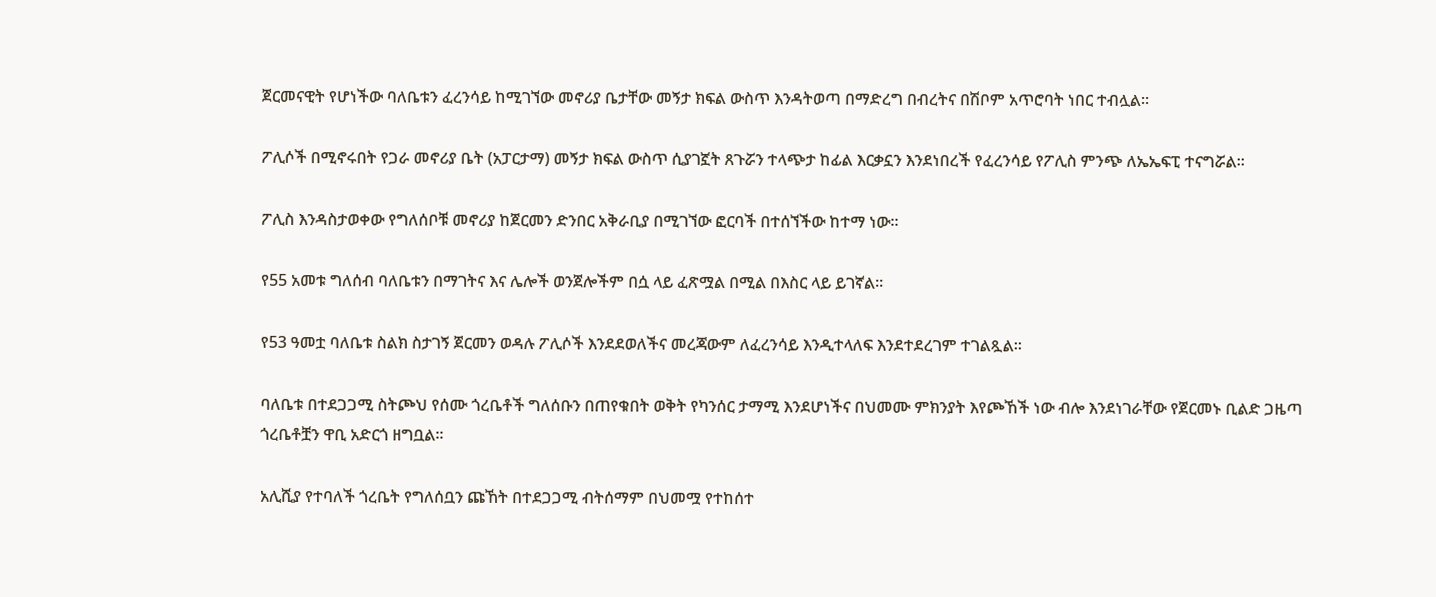ጀርመናዊት የሆነችው ባለቤቱን ፈረንሳይ ከሚገኘው መኖሪያ ቤታቸው መኝታ ክፍል ውስጥ እንዳትወጣ በማድረግ በብረትና በሽቦም አጥሮባት ነበር ተብሏል።

ፖሊሶች በሚኖሩበት የጋራ መኖሪያ ቤት (አፓርታማ) መኝታ ክፍል ውስጥ ሲያገኟት ጸጉሯን ተላጭታ ከፊል እርቃኗን እንደነበረች የፈረንሳይ የፖሊስ ምንጭ ለኤኤፍፒ ተናግሯል።

ፖሊስ እንዳስታወቀው የግለሰቦቹ መኖሪያ ከጀርመን ድንበር አቅራቢያ በሚገኘው ፎርባች በተሰኘችው ከተማ ነው።

የ55 አመቱ ግለሰብ ባለቤቱን በማገትና እና ሌሎች ወንጀሎችም በሷ ላይ ፈጽሟል በሚል በእስር ላይ ይገኛል።

የ53 ዓመቷ ባለቤቱ ስልክ ስታገኝ ጀርመን ወዳሉ ፖሊሶች እንደደወለችና መረጃውም ለፈረንሳይ እንዲተላለፍ እንደተደረገም ተገልጿል።

ባለቤቱ በተደጋጋሚ ስትጮህ የሰሙ ጎረቤቶች ግለሰቡን በጠየቁበት ወቅት የካንሰር ታማሚ እንደሆነችና በህመሙ ምክንያት እየጮኸች ነው ብሎ እንደነገራቸው የጀርመኑ ቢልድ ጋዜጣ ጎረቤቶቿን ዋቢ አድርጎ ዘግቧል።

አሊሺያ የተባለች ጎረቤት የግለሰቧን ጩኸት በተደጋጋሚ ብትሰማም በህመሟ የተከሰተ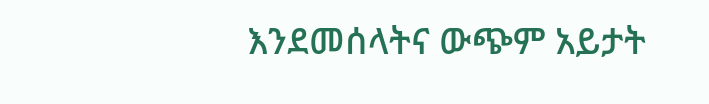እንደመሰላትና ውጭም አይታት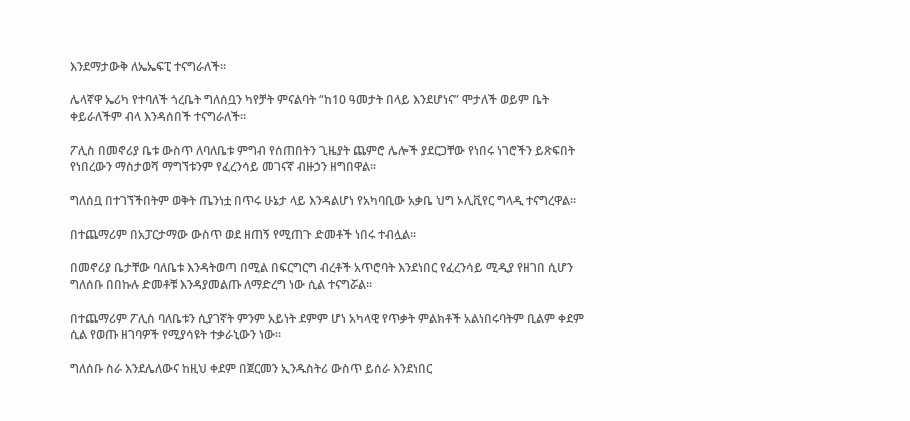እንደማታውቅ ለኤኤፍፒ ተናግራለች።

ሌላኛዋ ኤሪካ የተባለች ጎረቤት ግለሰቧን ካየቻት ምናልባት “ከ10 ዓመታት በላይ እንደሆነና” ሞታለች ወይም ቤት ቀይራለችም ብላ እንዳሰበች ተናግራለች።

ፖሊስ በመኖሪያ ቤቱ ውስጥ ለባለቤቱ ምግብ የሰጠበትን ጊዜያት ጨምሮ ሌሎች ያደርጋቸው የነበሩ ነገሮችን ይጽፍበት የነበረውን ማስታወሻ ማግኘቱንም የፈረንሳይ መገናኛ ብዙኃን ዘግበዋል።

ግለሰቧ በተገኘችበትም ወቅት ጤንነቷ በጥሩ ሁኔታ ላይ እንዳልሆነ የአካባቢው አቃቤ ህግ ኦሊቪየር ግላዲ ተናግረዋል።

በተጨማሪም በአፓርታማው ውስጥ ወደ ዘጠኝ የሚጠጉ ድመቶች ነበሩ ተብሏል።

በመኖሪያ ቤታቸው ባለቤቱ እንዳትወጣ በሚል በፍርግርግ ብረቶች አጥሮባት እንደነበር የፈረንሳይ ሚዲያ የዘገበ ሲሆን ግለሰቡ በበኩሉ ድመቶቹ እንዳያመልጡ ለማድረግ ነው ሲል ተናግሯል።

በተጨማሪም ፖሊስ ባለቤቱን ሲያገኛት ምንም አይነት ደምም ሆነ አካላዊ የጥቃት ምልክቶች አልነበሩባትም ቢልም ቀደም ሲል የወጡ ዘገባዎች የሚያሳዩት ተቃራኒውን ነው።

ግለሰቡ ስራ እንደሌለውና ከዚህ ቀደም በጀርመን ኢንዱስትሪ ውስጥ ይሰራ እንደነበር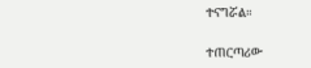ተናግሯል።

ተጠርጣሪው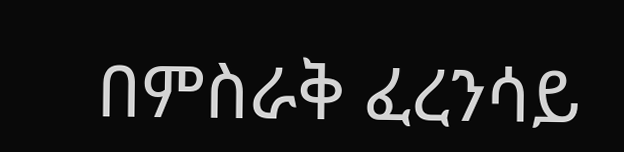በምስራቅ ፈረንሳይ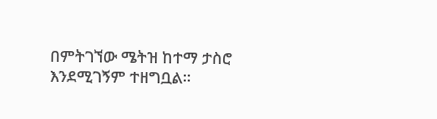በምትገኘው ሜትዝ ከተማ ታስሮ እንደሚገኝም ተዘግቧል።